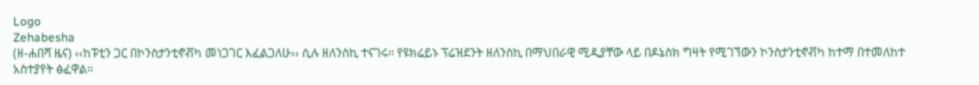Logo
Zehabesha
(ዘ-ሐበሻ ዜና) ‹‹ከፑቲን ጋር በኮንስታንቲኖቭካ መነጋገር እፈልጋለሁ›› ሲሉ ዘለንስኪ ተናገሩ፡፡ የዩክሬይኑ ፕሬዝደንት ዘለንስኪ በማህበራዊ ሚዲያቸው ላይ በዶኔስክ ግዛት የሚገኘውን ኮንስታንቲኖቭካ ከተማ በተመለከተ አስተያየት ፅፈዋል፡፡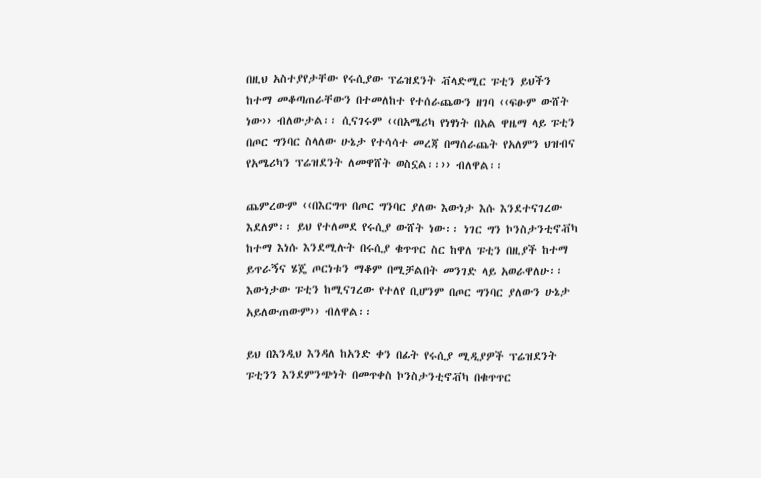በዚህ አስተያየታቸው የሩሲያው ፕሬዝደንት ቭላድሚር ፑቲን ይህችን ከተማ መቆጣጠራቸውን በተመለከተ የተሰራጨውን ዘገባ ‹‹ፍፁም ውሸት ነው›› ብለውታል፡፡ ሲናገሩም ‹‹በአሜሪካ የነፃነት በአል ዋዜማ ላይ ፑቲን በጦር ግንባር ስላለው ሁኔታ የተሳሳተ መረጃ በማሰራጨት የአለምን ህዝብና የአሜሪካን ፕሬዝደንት ለመዋሸት ወስኗል፡፡›› ብለዋል፡፡

ጨምረውም ‹‹በእርግጥ በጦር ግንባር ያለው እውነታ እሱ እንደተናገረው እደለም፡፡ ይህ የተለመደ የሩሲያ ውሸት ነው፡፡ ነገር ግን ኮንስታንቲኖቭካ ከተማ እነሱ እንደሚሉት በሩሲያ ቁጥጥር ስር ከዋለ ፑቲን በዚያች ከተማ ይጥራኝና ሄጄ ጦርነቱን ማቆም በሚቻልበት መንገድ ላይ አወራዋለሁ፡፡ እውነታው ፑቲን ከሚናገረው የተለየ ቢሆንም በጦር ግንባር ያለውን ሁኔታ አይለውጠውም›› ብለዋል፡፡

ይህ በእንዲህ እንዳለ ከአንድ ቀን በፊት የሩሲያ ሚዲያዎች ፕሬዝደንት ፑቲንን እንደምንጭነት በመጥቀስ ኮንስታንቲኖቭካ በቁጥጥር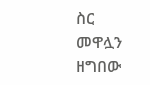ስር መዋሏን ዘግበው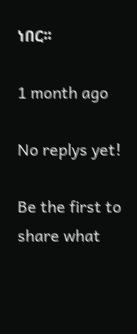ነበር፡፡

1 month ago

No replys yet!

Be the first to share what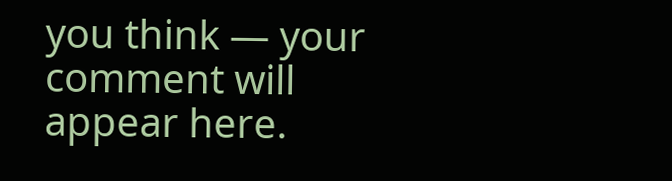you think — your comment will appear here.